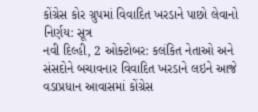કોંગ્રેસ કોર ગ્રુપમાં વિવાદિત ખરડાને પાછો લેવાનો નિર્ણય: સૂત્ર
નવી દિલ્હી, 2 ઓક્ટોબર: કલંકિત નેતાઓ અને સંસદોને બચાવનાર વિવાદિત ખરડાને લઇને આજે વડાપ્રધાન આવાસમાં કોંગ્રેસ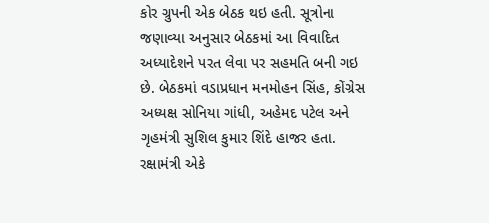કોર ગ્રુપની એક બેઠક થઇ હતી. સૂત્રોના જણાવ્યા અનુસાર બેઠકમાં આ વિવાદિત અધ્યાદેશને પરત લેવા પર સહમતિ બની ગઇ છે. બેઠકમાં વડાપ્રધાન મનમોહન સિંહ, કોંગ્રેસ અધ્યક્ષ સોનિયા ગાંધી, અહેમદ પટેલ અને ગૃહમંત્રી સુશિલ કુમાર શિંદે હાજર હતા.
રક્ષામંત્રી એકે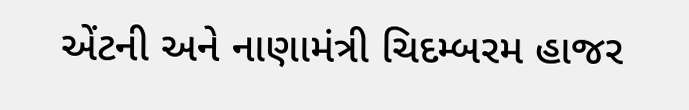એંટની અને નાણામંત્રી ચિદમ્બરમ હાજર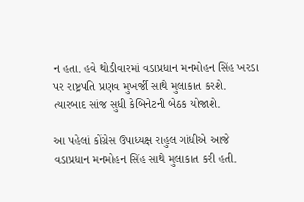ન હતા. હવે થોડીવારમાં વડાપ્રધાન મનમોહન સિંહ ખરડા પર રાષ્ટ્રપતિ પ્રણવ મુખર્જી સાથે મુલાકાત કરશે. ત્યારબાદ સાંજ સુધી કેબિનેટની બેઠક યોજાશે.

આ પહેલાં કોંગ્રેસ ઉપાધ્યક્ષ રાહુલ ગાંધીએ આજે વડાપ્રધાન મનમોહન સિંહ સાથે મુલાકાત કરી હતી.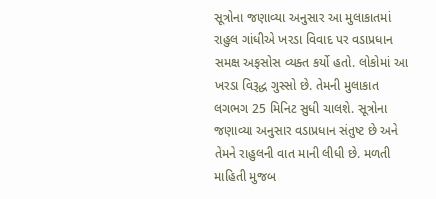સૂત્રોના જણાવ્યા અનુસાર આ મુલાકાતમાં રાહુલ ગાંધીએ ખરડા વિવાદ પર વડાપ્રધાન સમક્ષ અફસોસ વ્યક્ત કર્યો હતો. લોકોમાં આ ખરડા વિરૂદ્ધ ગુસ્સો છે. તેમની મુલાકાત લગભગ 25 મિનિટ સુધી ચાલશે. સૂત્રોના જણાવ્યા અનુસાર વડાપ્રધાન સંતુષ્ટ છે અને તેમને રાહુલની વાત માની લીધી છે. મળતી માહિતી મુજબ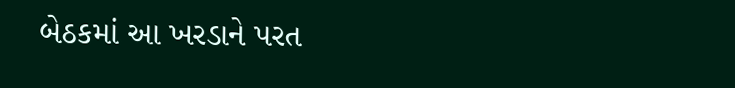બેઠકમાં આ ખરડાને પરત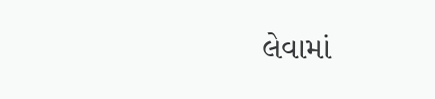લેવામાં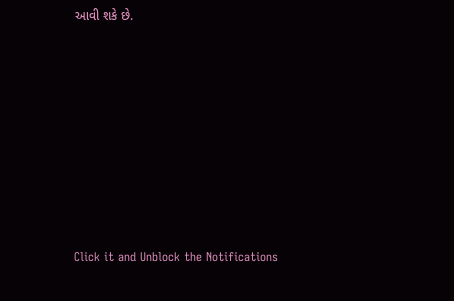આવી શકે છે.












Click it and Unblock the Notifications